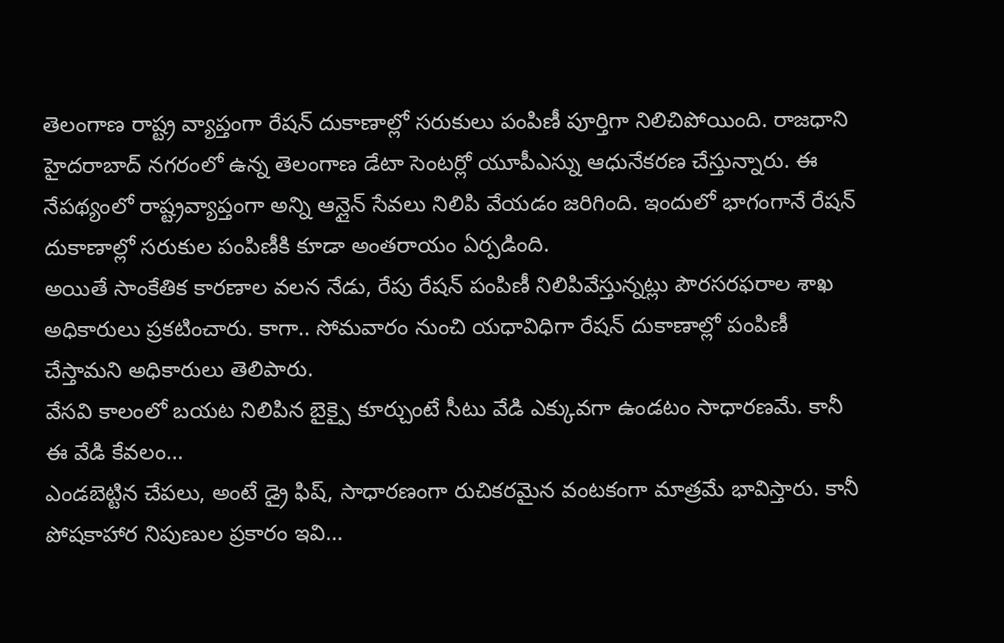తెలంగాణ రాష్ట్ర వ్యాప్తంగా రేషన్ దుకాణాల్లో సరుకులు పంపిణీ పూర్తిగా నిలిచిపోయింది. రాజధాని హైదరాబాద్ నగరంలో ఉన్న తెలంగాణ డేటా సెంటర్లో యూపీఎస్ను ఆధునేకరణ చేస్తున్నారు. ఈ నేపథ్యంలో రాష్ట్రవ్యాప్తంగా అన్ని ఆన్లైన్ సేవలు నిలిపి వేయడం జరిగింది. ఇందులో భాగంగానే రేషన్ దుకాణాల్లో సరుకుల పంపిణీకి కూడా అంతరాయం ఏర్పడింది.
అయితే సాంకేతిక కారణాల వలన నేడు, రేపు రేషన్ పంపిణీ నిలిపివేస్తున్నట్లు పౌరసరఫరాల శాఖ అధికారులు ప్రకటించారు. కాగా.. సోమవారం నుంచి యధావిధిగా రేషన్ దుకాణాల్లో పంపిణీ చేస్తామని అధికారులు తెలిపారు.
వేసవి కాలంలో బయట నిలిపిన బైక్పై కూర్చుంటే సీటు వేడి ఎక్కువగా ఉండటం సాధారణమే. కానీ ఈ వేడి కేవలం…
ఎండబెట్టిన చేపలు, అంటే డ్రై ఫిష్, సాధారణంగా రుచికరమైన వంటకంగా మాత్రమే భావిస్తారు. కానీ పోషకాహార నిపుణుల ప్రకారం ఇవి…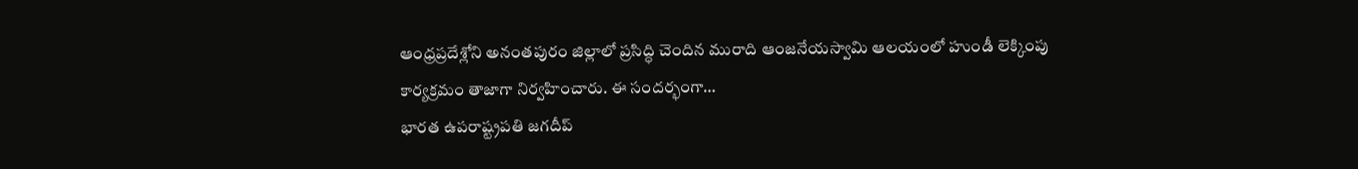ఆంధ్రప్రదేశ్లోని అనంతపురం జిల్లాలో ప్రసిద్ధి చెందిన మురాది ఆంజనేయస్వామి ఆలయంలో హుండీ లెక్కింపు కార్యక్రమం తాజాగా నిర్వహించారు. ఈ సందర్భంగా…
భారత ఉపరాష్ట్రపతి జగదీప్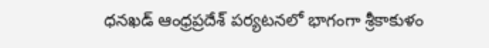ధనఖడ్ ఆంధ్రప్రదేశ్ పర్యటనలో భాగంగా శ్రీకాకుళం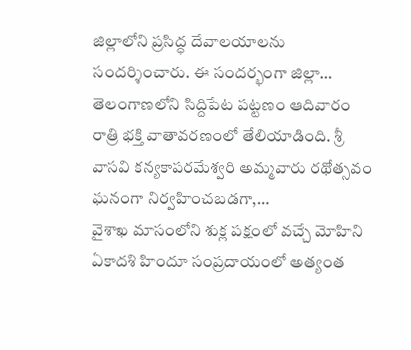జిల్లాలోని ప్రసిద్ధ దేవాలయాలను సందర్శించారు. ఈ సందర్భంగా జిల్లా…
తెలంగాణలోని సిద్దిపేట పట్టణం ఆదివారం రాత్రి భక్తి వాతావరణంలో తేలియాడింది. శ్రీ వాసవి కన్యకాపరమేశ్వరి అమ్మవారు రథోత్సవం ఘనంగా నిర్వహించబడగా,…
వైశాఖ మాసంలోని శుక్ల పక్షంలో వచ్చే మోహిని ఏకాదశి హిందూ సంప్రదాయంలో అత్యంత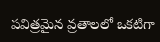పవిత్రమైన వ్రతాలలో ఒకటిగా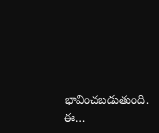భావించబడుతుంది. ఈ…